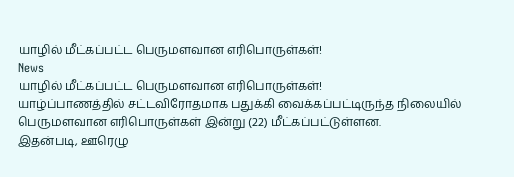யாழில் மீட்கப்பட்ட பெருமளவான எரிபொருள்கள்!
News
யாழில் மீட்கப்பட்ட பெருமளவான எரிபொருள்கள்!
யாழ்ப்பாணத்தில் சட்டவிரோதமாக பதுக்கி வைக்கப்பட்டிருந்த நிலையில் பெருமளவான எரிபொருள்கள் இன்று (22) மீட்கப்பட்டுள்ளன.
இதன்படி, ஊரெழு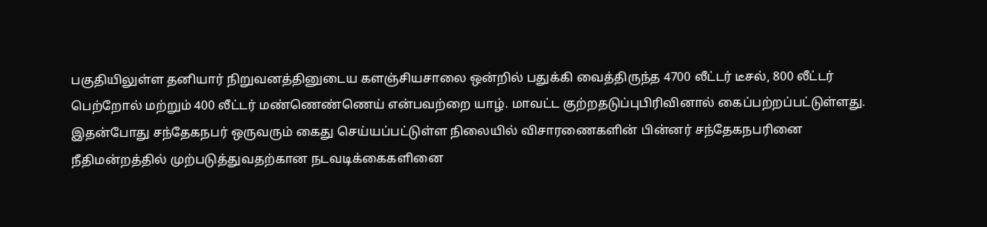பகுதியிலுள்ள தனியார் நிறுவனத்தினுடைய களஞ்சியசாலை ஒன்றில் பதுக்கி வைத்திருந்த 4700 லீட்டர் டீசல், 800 லீட்டர் பெற்றோல் மற்றும் 400 லீட்டர் மண்ணெண்ணெய் என்பவற்றை யாழ். மாவட்ட குற்றதடுப்புபிரிவினால் கைப்பற்றப்பட்டுள்ளது.
இதன்போது சந்தேகநபர் ஒருவரும் கைது செய்யப்பட்டுள்ள நிலையில் விசாரணைகளின் பின்னர் சந்தேகநபரினை நீதிமன்றத்தில் முற்படுத்துவதற்கான நடவடிக்கைகளினை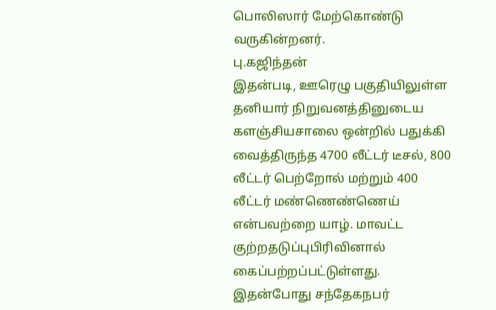பொலிஸார் மேற்கொண்டு வருகின்றனர்.
பு.கஜிந்தன்
இதன்படி, ஊரெழு பகுதியிலுள்ள தனியார் நிறுவனத்தினுடைய களஞ்சியசாலை ஒன்றில் பதுக்கி வைத்திருந்த 4700 லீட்டர் டீசல், 800 லீட்டர் பெற்றோல் மற்றும் 400 லீட்டர் மண்ணெண்ணெய் என்பவற்றை யாழ். மாவட்ட குற்றதடுப்புபிரிவினால் கைப்பற்றப்பட்டுள்ளது.
இதன்போது சந்தேகநபர்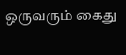ஒருவரும் கைது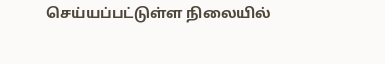செய்யப்பட்டுள்ள நிலையில்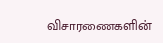விசாரணைகளின்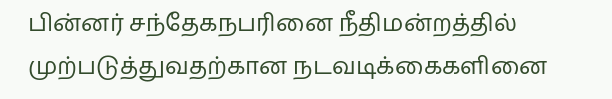பின்னர் சந்தேகநபரினை நீதிமன்றத்தில் முற்படுத்துவதற்கான நடவடிக்கைகளினை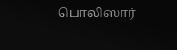பொலிஸார்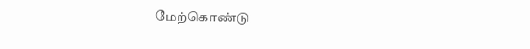மேற்கொண்டு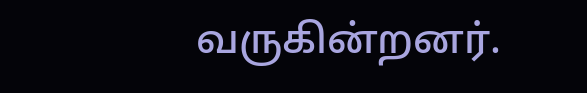வருகின்றனர்.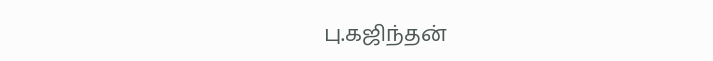பு.கஜிந்தன்